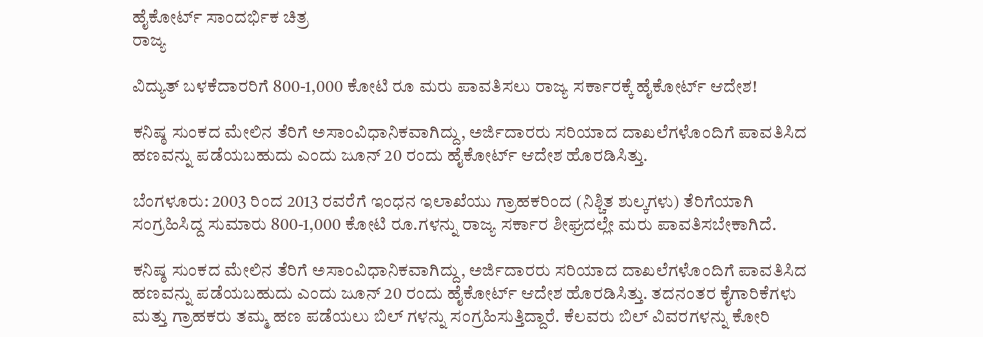ಹೈಕೋರ್ಟ್ ಸಾಂದರ್ಭಿಕ ಚಿತ್ರ
ರಾಜ್ಯ

ವಿದ್ಯುತ್ ಬಳಕೆದಾರರಿಗೆ 800-1,000 ಕೋಟಿ ರೂ ಮರು ಪಾವತಿಸಲು ರಾಜ್ಯ ಸರ್ಕಾರಕ್ಕೆ ಹೈಕೋರ್ಟ್ ಆದೇಶ!

ಕನಿಷ್ಠ ಸುಂಕದ ಮೇಲಿನ ತೆರಿಗೆ ಅಸಾಂವಿಧಾನಿಕವಾಗಿದ್ದು, ಅರ್ಜಿದಾರರು ಸರಿಯಾದ ದಾಖಲೆಗಳೊಂದಿಗೆ ಪಾವತಿಸಿದ ಹಣವನ್ನು ಪಡೆಯಬಹುದು ಎಂದು ಜೂನ್ 20 ರಂದು ಹೈಕೋರ್ಟ್ ಆದೇಶ ಹೊರಡಿಸಿತ್ತು.

ಬೆಂಗಳೂರು: 2003 ರಿಂದ 2013 ರವರೆಗೆ ಇಂಧನ ಇಲಾಖೆಯು ಗ್ರಾಹಕರಿಂದ (ನಿಶ್ಚಿತ ಶುಲ್ಕಗಳು) ತೆರಿಗೆಯಾಗಿ ಸಂಗ್ರಹಿಸಿದ್ದ ಸುಮಾರು 800-1,000 ಕೋಟಿ ರೂ.ಗಳನ್ನು ರಾಜ್ಯ ಸರ್ಕಾರ ಶೀಘ್ರದಲ್ಲೇ ಮರು ಪಾವತಿಸಬೇಕಾಗಿದೆ.

ಕನಿಷ್ಠ ಸುಂಕದ ಮೇಲಿನ ತೆರಿಗೆ ಅಸಾಂವಿಧಾನಿಕವಾಗಿದ್ದು, ಅರ್ಜಿದಾರರು ಸರಿಯಾದ ದಾಖಲೆಗಳೊಂದಿಗೆ ಪಾವತಿಸಿದ ಹಣವನ್ನು ಪಡೆಯಬಹುದು ಎಂದು ಜೂನ್ 20 ರಂದು ಹೈಕೋರ್ಟ್ ಆದೇಶ ಹೊರಡಿಸಿತ್ತು. ತದನಂತರ ಕೈಗಾರಿಕೆಗಳು ಮತ್ತು ಗ್ರಾಹಕರು ತಮ್ಮ ಹಣ ಪಡೆಯಲು ಬಿಲ್ ಗಳನ್ನು ಸಂಗ್ರಹಿಸುತ್ತಿದ್ದಾರೆ. ಕೆಲವರು ಬಿಲ್ ವಿವರಗಳನ್ನು ಕೋರಿ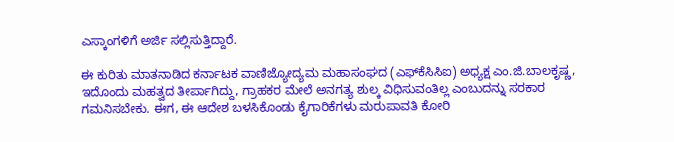ಎಸ್ಕಾಂಗಳಿಗೆ ಅರ್ಜಿ ಸಲ್ಲಿಸುತ್ತಿದ್ದಾರೆ.

ಈ ಕುರಿತು ಮಾತನಾಡಿದ ಕರ್ನಾಟಕ ವಾಣಿಜ್ಯೋದ್ಯಮ ಮಹಾಸಂಘದ (ಎಫ್‌ಕೆಸಿಸಿಐ) ಅಧ್ಯಕ್ಷ ಎಂ.ಜಿ.ಬಾಲಕೃಷ್ಣ, ಇದೊಂದು ಮಹತ್ವದ ತೀರ್ಪಾಗಿದ್ದು, ಗ್ರಾಹಕರ ಮೇಲೆ ಅನಗತ್ಯ ಶುಲ್ಕ ವಿಧಿಸುವಂತಿಲ್ಲ ಎಂಬುದನ್ನು ಸರಕಾರ ಗಮನಿಸಬೇಕು. ಈಗ, ಈ ಆದೇಶ ಬಳಸಿಕೊಂಡು ಕೈಗಾರಿಕೆಗಳು ಮರುಪಾವತಿ ಕೋರಿ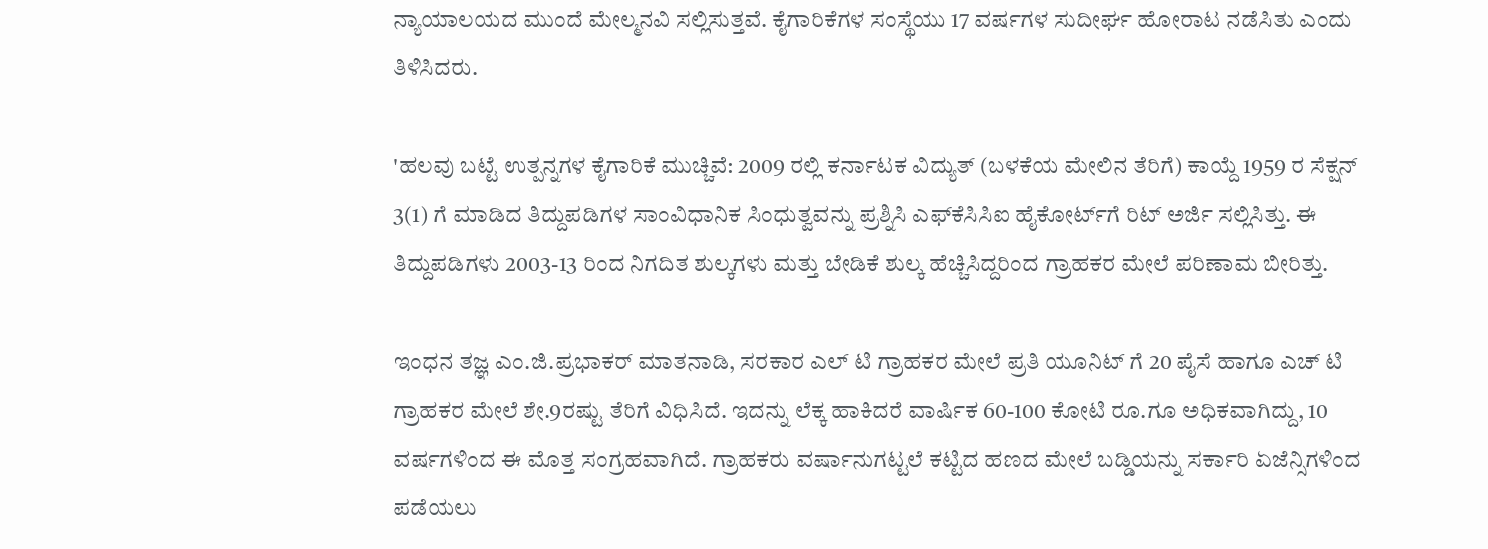ನ್ಯಾಯಾಲಯದ ಮುಂದೆ ಮೇಲ್ಮನವಿ ಸಲ್ಲಿಸುತ್ತವೆ. ಕೈಗಾರಿಕೆಗಳ ಸಂಸ್ಥೆಯು 17 ವರ್ಷಗಳ ಸುದೀರ್ಘ ಹೋರಾಟ ನಡೆಸಿತು ಎಂದು ತಿಳಿಸಿದರು.

'ಹಲವು ಬಟ್ಟೆ ಉತ್ಪನ್ನಗಳ ಕೈಗಾರಿಕೆ ಮುಚ್ಚಿವೆ: 2009 ರಲ್ಲಿ ಕರ್ನಾಟಕ ವಿದ್ಯುತ್ (ಬಳಕೆಯ ಮೇಲಿನ ತೆರಿಗೆ) ಕಾಯ್ದೆ 1959 ರ ಸೆಕ್ಷನ್ 3(1) ಗೆ ಮಾಡಿದ ತಿದ್ದುಪಡಿಗಳ ಸಾಂವಿಧಾನಿಕ ಸಿಂಧುತ್ವವನ್ನು ಪ್ರಶ್ನಿಸಿ ಎಫ್‌ಕೆಸಿಸಿಐ ಹೈಕೋರ್ಟ್‌ಗೆ ರಿಟ್ ಅರ್ಜಿ ಸಲ್ಲಿಸಿತ್ತು. ಈ ತಿದ್ದುಪಡಿಗಳು 2003-13 ರಿಂದ ನಿಗದಿತ ಶುಲ್ಕಗಳು ಮತ್ತು ಬೇಡಿಕೆ ಶುಲ್ಕ ಹೆಚ್ಚಿಸಿದ್ದರಿಂದ ಗ್ರಾಹಕರ ಮೇಲೆ ಪರಿಣಾಮ ಬೀರಿತ್ತು.

ಇಂಧನ ತಜ್ಞ ಎಂ.ಜಿ.ಪ್ರಭಾಕರ್ ಮಾತನಾಡಿ, ಸರಕಾರ ಎಲ್ ಟಿ ಗ್ರಾಹಕರ ಮೇಲೆ ಪ್ರತಿ ಯೂನಿಟ್ ಗೆ 20 ಪೈಸೆ ಹಾಗೂ ಎಚ್ ಟಿ ಗ್ರಾಹಕರ ಮೇಲೆ ಶೇ.9ರಷ್ಟು ತೆರಿಗೆ ವಿಧಿಸಿದೆ. ಇದನ್ನು ಲೆಕ್ಕ ಹಾಕಿದರೆ ವಾರ್ಷಿಕ 60-100 ಕೋಟಿ ರೂ.ಗೂ ಅಧಿಕವಾಗಿದ್ದು, 10 ವರ್ಷಗಳಿಂದ ಈ ಮೊತ್ತ ಸಂಗ್ರಹವಾಗಿದೆ. ಗ್ರಾಹಕರು ವರ್ಷಾನುಗಟ್ಟಲೆ ಕಟ್ಟಿದ ಹಣದ ಮೇಲೆ ಬಡ್ಡಿಯನ್ನು ಸರ್ಕಾರಿ ಏಜೆನ್ಸಿಗಳಿಂದ ಪಡೆಯಲು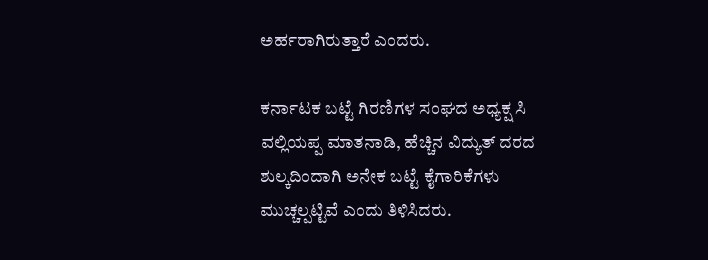ಅರ್ಹರಾಗಿರುತ್ತಾರೆ ಎಂದರು.

ಕರ್ನಾಟಕ ಬಟ್ಟೆ ಗಿರಣಿಗಳ ಸಂಘದ ಅಧ್ಯಕ್ಷ ಸಿ ವಲ್ಲಿಯಪ್ಪ ಮಾತನಾಡಿ, ಹೆಚ್ಚಿನ ವಿದ್ಯುತ್ ದರದ ಶುಲ್ಕದಿಂದಾಗಿ ಅನೇಕ ಬಟ್ಟೆ ಕೈಗಾರಿಕೆಗಳು ಮುಚ್ಚಲ್ಪಟ್ಟಿವೆ ಎಂದು ತಿಳಿಸಿದರು.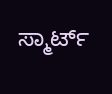ಸ್ಮಾರ್ಟ್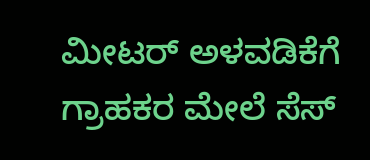ಮೀಟರ್ ಅಳವಡಿಕೆಗೆ ಗ್ರಾಹಕರ ಮೇಲೆ ಸೆಸ್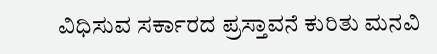ವಿಧಿಸುವ ಸರ್ಕಾರದ ಪ್ರಸ್ತಾವನೆ ಕುರಿತು ಮನವಿ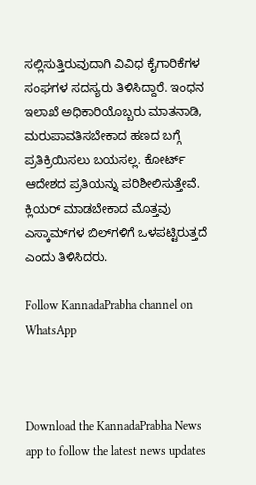ಸಲ್ಲಿಸುತ್ತಿರುವುದಾಗಿ ವಿವಿಧ ಕೈಗಾರಿಕೆಗಳ ಸಂಘಗಳ ಸದಸ್ಯರು ತಿಳಿಸಿದ್ದಾರೆ. ಇಂಧನ ಇಲಾಖೆ ಅಧಿಕಾರಿಯೊಬ್ಬರು ಮಾತನಾಡಿ, ಮರುಪಾವತಿಸಬೇಕಾದ ಹಣದ ಬಗ್ಗೆ ಪ್ರತಿಕ್ರಿಯಿಸಲು ಬಯಸಲ್ಲ. ಕೋರ್ಟ್ ಆದೇಶದ ಪ್ರತಿಯನ್ನು ಪರಿಶೀಲಿಸುತ್ತೇವೆ. ಕ್ಲಿಯರ್ ಮಾಡಬೇಕಾದ ಮೊತ್ತವು ಎಸ್ಕಾಮ್‌ಗಳ ಬಿಲ್‌ಗಳಿಗೆ ಒಳಪಟ್ಟಿರುತ್ತದೆ ಎಂದು ತಿಳಿಸಿದರು.

Follow KannadaPrabha channel on WhatsApp



Download the KannadaPrabha News app to follow the latest news updates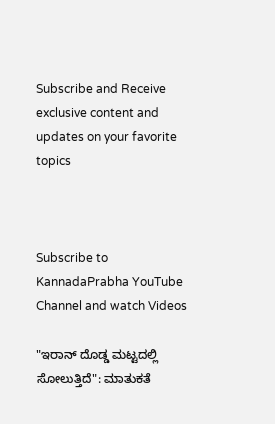Subscribe and Receive exclusive content and updates on your favorite topics



Subscribe to KannadaPrabha YouTube Channel and watch Videos

"ಇರಾನ್ ದೊಡ್ಡ ಮಟ್ಟದಲ್ಲಿ ಸೋಲುತ್ತಿದೆ": ಮಾತುಕತೆ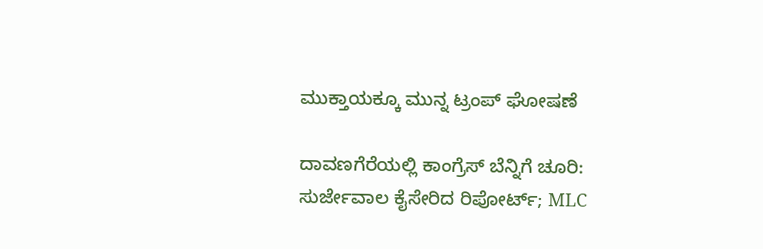ಮುಕ್ತಾಯಕ್ಕೂ ಮುನ್ನ ಟ್ರಂಪ್ ಘೋಷಣೆ

ದಾವಣಗೆರೆಯಲ್ಲಿ ಕಾಂಗ್ರೆಸ್ ಬೆನ್ನಿಗೆ ಚೂರಿ: ಸುರ್ಜೇವಾಲ ಕೈಸೇರಿದ ರಿಪೋರ್ಟ್; MLC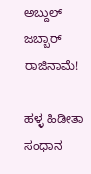ಅಬ್ದುಲ್ ಜಬ್ಬಾರ್ ರಾಜಿನಾಮೆ!

ಹಳ್ಳ ಹಿಡೀತಾ ಸಂಧಾನ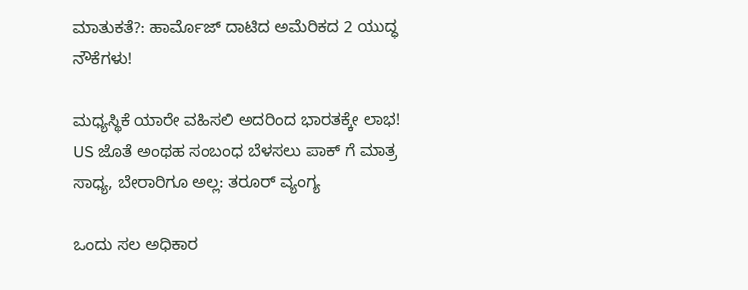ಮಾತುಕತೆ?: ಹಾರ್ಮೊಜ್ ದಾಟಿದ ಅಮೆರಿಕದ 2 ಯುದ್ಧ ನೌಕೆಗಳು!

ಮಧ್ಯಸ್ಥಿಕೆ ಯಾರೇ ವಹಿಸಲಿ ಅದರಿಂದ ಭಾರತಕ್ಕೇ ಲಾಭ! US ಜೊತೆ ಅಂಥಹ ಸಂಬಂಧ ಬೆಳಸಲು ಪಾಕ್ ಗೆ ಮಾತ್ರ ಸಾಧ್ಯ, ಬೇರಾರಿಗೂ ಅಲ್ಲ: ತರೂರ್ ವ್ಯಂಗ್ಯ

ಒಂದು ಸಲ ಅಧಿಕಾರ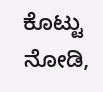ಕೊಟ್ಟು ನೋಡಿ,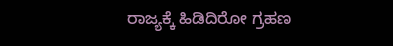ರಾಜ್ಯಕ್ಕೆ ಹಿಡಿದಿರೋ ಗ್ರಹಣ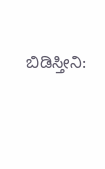ಬಿಡಿಸ್ತೀನಿ: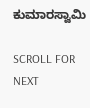ಕುಮಾರಸ್ವಾಮಿ

SCROLL FOR NEXT